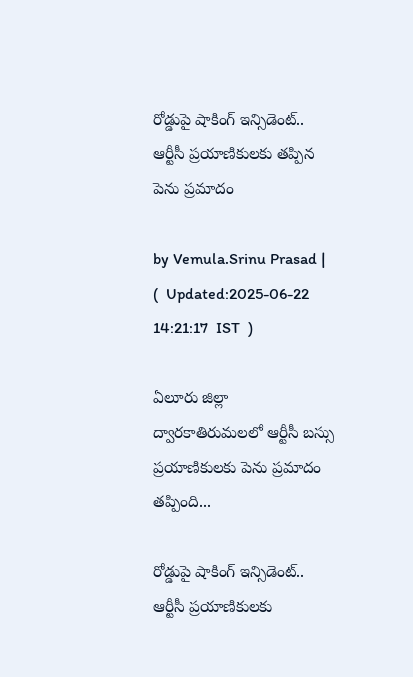రోడ్డుపై షాకింగ్ ఇన్సిడెంట్.. ఆర్టీసీ ప్రయాణికులకు తప్పిన పెను ప్రమాదం

by Vemula.Srinu Prasad |   (  Updated:2025-06-22 14:21:17  IST  )

ఏలూరు జిల్లా ద్వారకాతిరుమలలో ఆర్టీసీ బస్సు ప్రయాణికులకు పెను ప్రమాదం తప్పింది...

రోడ్డుపై షాకింగ్ ఇన్సిడెంట్.. ఆర్టీసీ ప్రయాణికులకు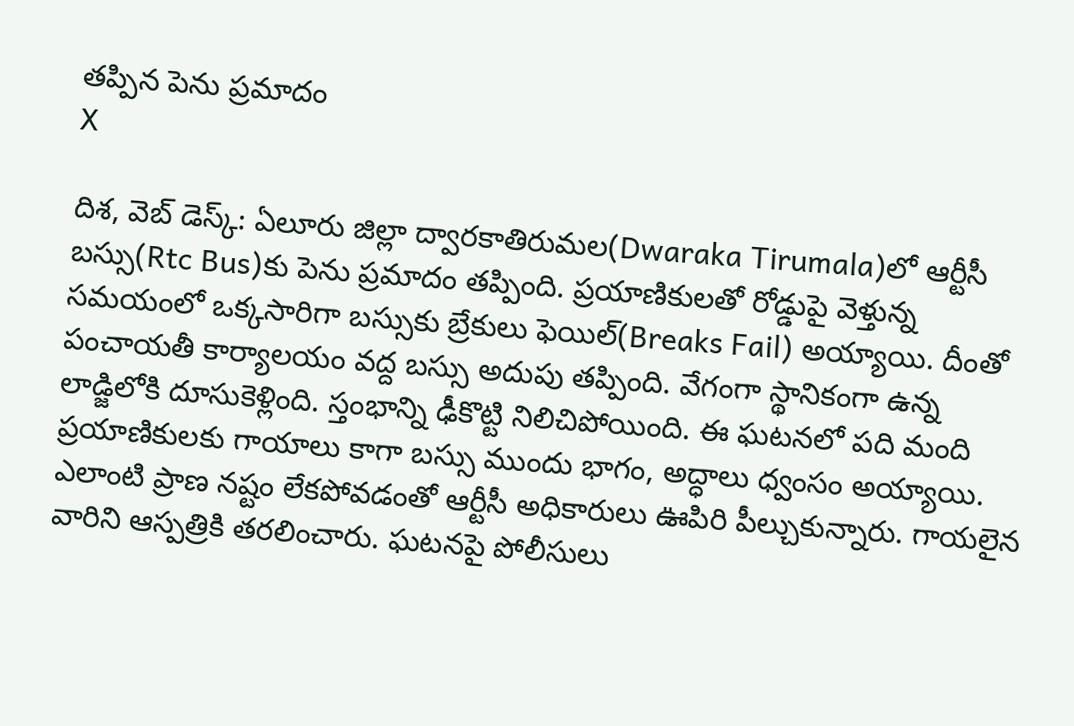తప్పిన పెను ప్రమాదం
X

దిశ, వెబ్ డెస్క్: ఏలూరు జిల్లా ద్వారకాతిరుమల(Dwaraka Tirumala)లో ఆర్టీసీ బస్సు(Rtc Bus)కు పెను ప్రమాదం తప్పింది. ప్రయాణికులతో రోడ్డుపై వెళ్తున్న సమయంలో ఒక్కసారిగా బస్సుకు బ్రేకులు ఫెయిల్(Breaks Fail) అయ్యాయి. దీంతో పంచాయతీ కార్యాలయం వద్ద బస్సు అదుపు తప్పింది. వేగంగా స్థానికంగా ఉన్న లాడ్జిలోకి దూసుకెళ్లింది. స్తంభాన్ని ఢీకొట్టి నిలిచిపోయింది. ఈ ఘటనలో పది మంది ప్రయాణికులకు గాయాలు కాగా బస్సు ముందు భాగం, అద్ధాలు ధ్వంసం అయ్యాయి. ఎలాంటి ప్రాణ నష్టం లేకపోవడంతో ఆర్టీసీ అధికారులు ఊపిరి పీల్చుకున్నారు. గాయలైన వారిని ఆస్పత్రికి తరలించారు. ఘటనపై పోలీసులు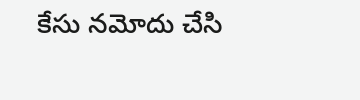కేసు నమోదు చేసి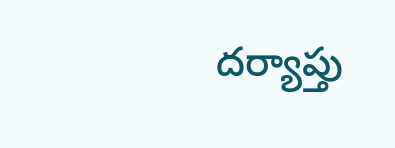దర్యాప్తు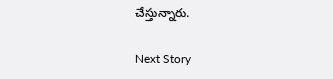చేస్తున్నారు.

Next Story